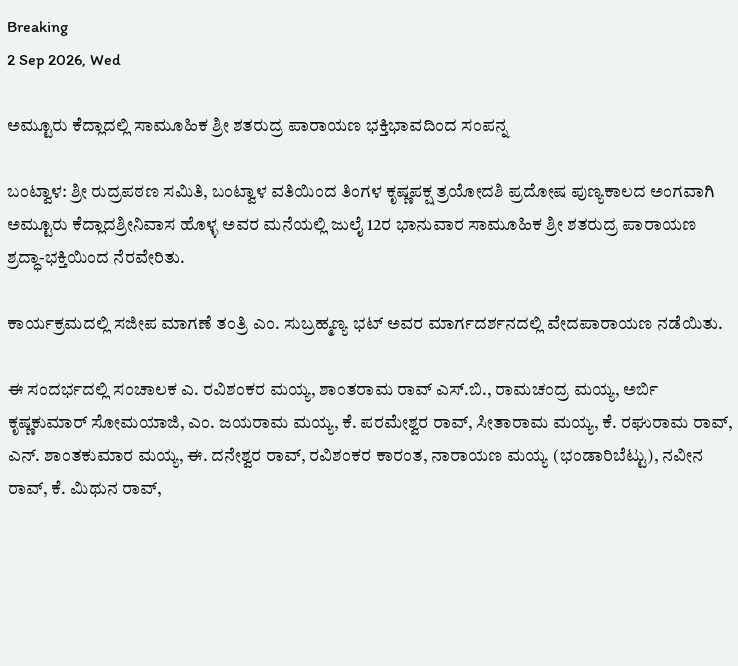Breaking
2 Sep 2026, Wed

ಅಮ್ಟೂರು ಕೆದ್ಲಾದಲ್ಲಿ ಸಾಮೂಹಿಕ ಶ್ರೀ ಶತರುದ್ರ ಪಾರಾಯಣ ಭಕ್ತಿಭಾವದಿಂದ ಸಂಪನ್ನ

ಬಂಟ್ವಾಳ: ಶ್ರೀ ರುದ್ರಪಠಣ ಸಮಿತಿ, ಬಂಟ್ವಾಳ ವತಿಯಿಂದ ತಿಂಗಳ ಕೃಷ್ಣಪಕ್ಷ ತ್ರಯೋದಶಿ ಪ್ರದೋಷ ಪುಣ್ಯಕಾಲದ ಅಂಗವಾಗಿ ಅಮ್ಟೂರು ಕೆದ್ಲಾದಶ್ರೀನಿವಾಸ ಹೊಳ್ಳ ಅವರ ಮನೆಯಲ್ಲಿ ಜುಲೈ 12ರ ಭಾನುವಾರ ಸಾಮೂಹಿಕ ಶ್ರೀ ಶತರುದ್ರ ಪಾರಾಯಣ ಶ್ರದ್ಧಾ-ಭಕ್ತಿಯಿಂದ ನೆರವೇರಿತು.

ಕಾರ್ಯಕ್ರಮದಲ್ಲಿ ಸಜೀಪ ಮಾಗಣೆ ತಂತ್ರಿ ಎಂ. ಸುಬ್ರಹ್ಮಣ್ಯ ಭಟ್ ಅವರ ಮಾರ್ಗದರ್ಶನದಲ್ಲಿ ವೇದಪಾರಾಯಣ ನಡೆಯಿತು.

ಈ ಸಂದರ್ಭದಲ್ಲಿ ಸಂಚಾಲಕ ಎ. ರವಿಶಂಕರ ಮಯ್ಯ, ಶಾಂತರಾಮ ರಾವ್ ಎಸ್.ಬಿ., ರಾಮಚಂದ್ರ ಮಯ್ಯ, ಅರ್ಬಿ ಕೃಷ್ಣಕುಮಾರ್ ಸೋಮಯಾಜಿ, ಎಂ. ಜಯರಾಮ ಮಯ್ಯ, ಕೆ. ಪರಮೇಶ್ವರ ರಾವ್, ಸೀತಾರಾಮ ಮಯ್ಯ, ಕೆ. ರಘುರಾಮ ರಾವ್, ಎನ್. ಶಾಂತಕುಮಾರ ಮಯ್ಯ, ಈ. ದನೇಶ್ವರ ರಾವ್, ರವಿಶಂಕರ ಕಾರಂತ, ನಾರಾಯಣ ಮಯ್ಯ (ಭಂಡಾರಿಬೆಟ್ಟು), ನವೀನ ರಾವ್, ಕೆ. ಮಿಥುನ ರಾವ್,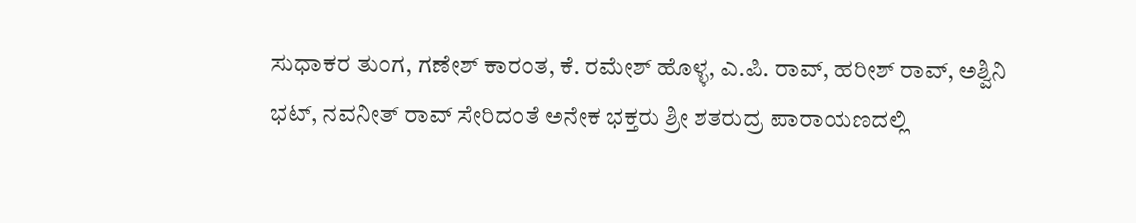ಸುಧಾಕರ ತುಂಗ, ಗಣೇಶ್ ಕಾರಂತ, ಕೆ. ರಮೇಶ್ ಹೊಳ್ಳ, ಎ.ಪಿ. ರಾವ್, ಹರೀಶ್ ರಾವ್, ಅಶ್ವಿನಿ ಭಟ್, ನವನೀತ್ ರಾವ್ ಸೇರಿದಂತೆ ಅನೇಕ ಭಕ್ತರು ಶ್ರೀ ಶತರುದ್ರ ಪಾರಾಯಣದಲ್ಲಿ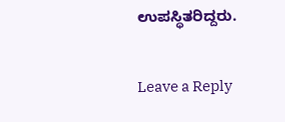ಉಪಸ್ಥಿತರಿದ್ದರು.

Leave a Reply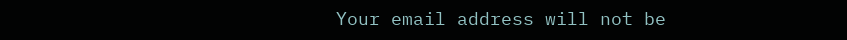Your email address will not be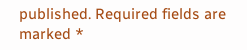published. Required fields are marked *